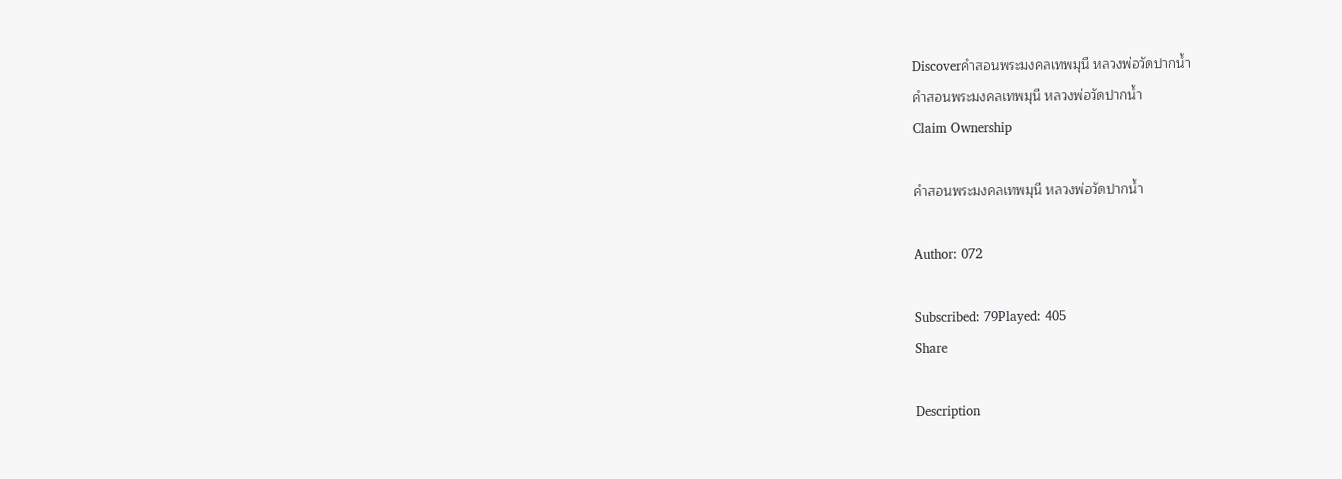Discoverคำสอนพระมงคลเทพมุนี หลวงพ่อวัดปากน้ำ
คำสอนพระมงคลเทพมุนี หลวงพ่อวัดปากน้ำ
Claim Ownership

คำสอนพระมงคลเทพมุนี หลวงพ่อวัดปากน้ำ

Author: 072

Subscribed: 79Played: 405
Share

Description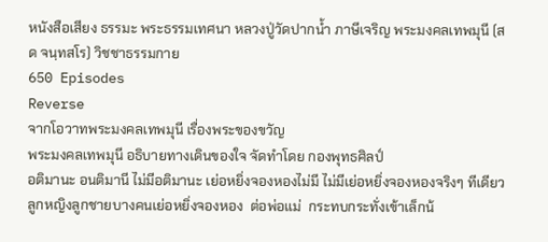หนังสือเสียง ธรรมะ พระธรรมเทศนา หลวงปู่วัดปากน้ำ ภาษีเจริญ พระมงคลเทพมุนี (สด จนฺทสโร) วิชชาธรรมกาย
650 Episodes
Reverse
จากโอวาทพระมงคลเทพมุนี เรื่องพระของขวัญ
พระมงคลเทพมุนี อธิบายทางเดินของใจ จัดทำโดย กองพุทธศิลป์
อติมานะ อนติมานี ไม่มีอติมานะ เย่อหยิ่งจองหองไม่มี ไม่มีเย่อหยิ่งจองหองจริงๆ ทีเดียว  ลูกหญิงลูกชายบางคนเย่อหยิ่งจองหอง  ต่อพ่อแม่  กระทบกระทั่งเข้าเล็กน้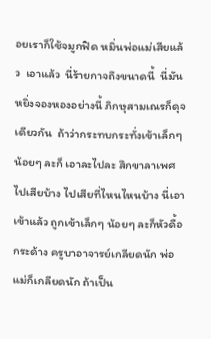อยเราก็ใช้จมูกฟิด หมิ่นพ่อแม่เสียแล้ว  เอาแล้ว  นี่ร้ายกาจถึงขนาดนี้  นี่มันหยิ่งจองหองอย่างนี้ ภิกษุสามเณรก็ดุจเดียวกัน  ถ้าว่ากระทบกระทั่งเข้าเล็กๆน้อยๆ ละก็ เอาละไปละ สึกขาลาเพศไปเสียบ้าง ไปเสียที่ไหนไหนบ้าง นี่เอาเข้าแล้ว ถูกเข้าเล็กๆ น้อยๆ ละก็หัวดื้อกระด้าง ครูบาอาจารย์เกลียดนัก พ่อแม่ก็เกลียดนัก ถ้าเป็น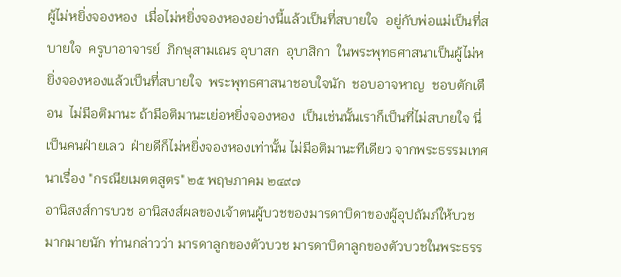ผู้ไม่หยิ่งจองหอง  เมื่อไม่หยิ่งจองหองอย่างนี้แล้วเป็นที่สบายใจ  อยู่กับพ่อแม่เป็นที่สบายใจ  ครูบาอาจารย์  ภิกษุสามเณร อุบาสก  อุบาสิกา  ในพระพุทธศาสนาเป็นผู้ไม่หยิ่งจองหองแล้วเป็นที่สบายใจ  พระพุทธศาสนาชอบใจนัก  ชอบอาจหาญ  ชอบตักเตือน  ไม่มีอติมานะ ถ้ามีอติมานะเย่อหยิ่งจองหอง  เป็นเช่นนั้นเราก็เป็นที่ไม่สบายใจ นี่เป็นคนฝ่ายเลว  ฝ่ายดีก็ไม่หยิ่งจองหองเท่านั้น ไม่มีอติมานะทีเดียว จากพระธรรมเทศนาเรื่อง "กรณียเมตตสูตร" ๒๕ พฤษภาคม ๒๔๙๗
อานิสงส์การบวช อานิสงส์ผลของเจ้าตนผู้บวชของมารดาบิดาของผู้อุปถัมภ์ให้บวชมากมายนัก ท่านกล่าวว่า มารดาลูกของตัวบวช มารดาบิดาลูกของตัวบวชในพระธรร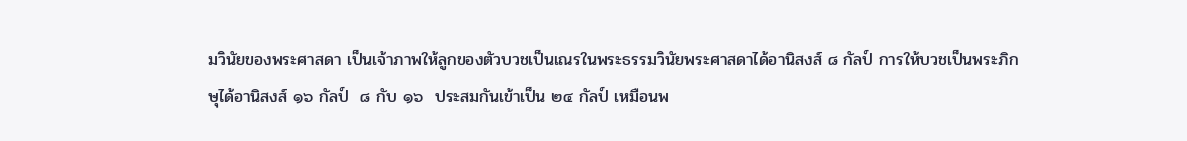มวินัยของพระศาสดา เป็นเจ้าภาพให้ลูกของตัวบวชเป็นเณรในพระธรรมวินัยพระศาสดาได้อานิสงส์ ๘ กัลป์ การให้บวชเป็นพระภิกษุได้อานิสงส์ ๑๖ กัลป์  ๘ กับ ๑๖  ประสมกันเข้าเป็น ๒๔ กัลป์ เหมือนพ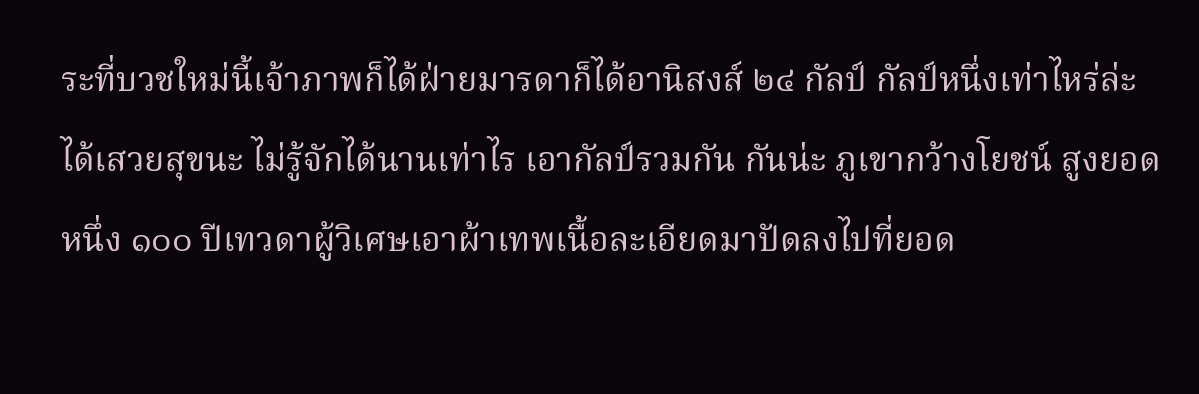ระที่บวชใหม่นี้เจ้าภาพก็ได้ฝ่ายมารดาก็ได้อานิสงส์ ๒๔ กัลป์ กัลป์หนึ่งเท่าไหร่ล่ะ ได้เสวยสุขนะ ไม่รู้จักได้นานเท่าไร เอากัลป์รวมกัน กันน่ะ ภูเขากว้างโยชน์ สูงยอดหนึ่ง ๑๐๐ ปีเทวดาผู้วิเศษเอาผ้าเทพเนื้อละเอียดมาปัดลงไปที่ยอด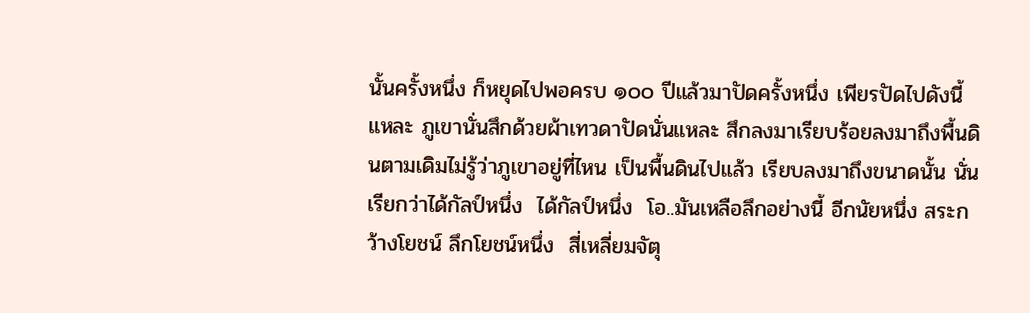นั้นครั้งหนึ่ง ก็หยุดไปพอครบ ๑๐๐ ปีแล้วมาปัดครั้งหนึ่ง เพียรปัดไปดังนี้แหละ ภูเขานั่นสึกด้วยผ้าเทวดาปัดนั่นแหละ สึกลงมาเรียบร้อยลงมาถึงพื้นดินตามเดิมไม่รู้ว่าภูเขาอยู่ที่ไหน เป็นพื้นดินไปแล้ว เรียบลงมาถึงขนาดนั้น นั่นเรียกว่าได้กัลป์หนึ่ง  ได้กัลป์หนึ่ง  โอ..มันเหลือลึกอย่างนี้ อีกนัยหนึ่ง สระกว้างโยชน์ ลึกโยชน์หนึ่ง  สี่เหลี่ยมจัตุ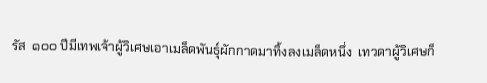รัส  ๑๐๐ ปีมีเทพเจ้าผู้วิเศษเอาเมล็ดพันธุ์ผักกาดมาทิ้งลงเมล็ดหนึ่ง  เทวดาผู้วิเศษก็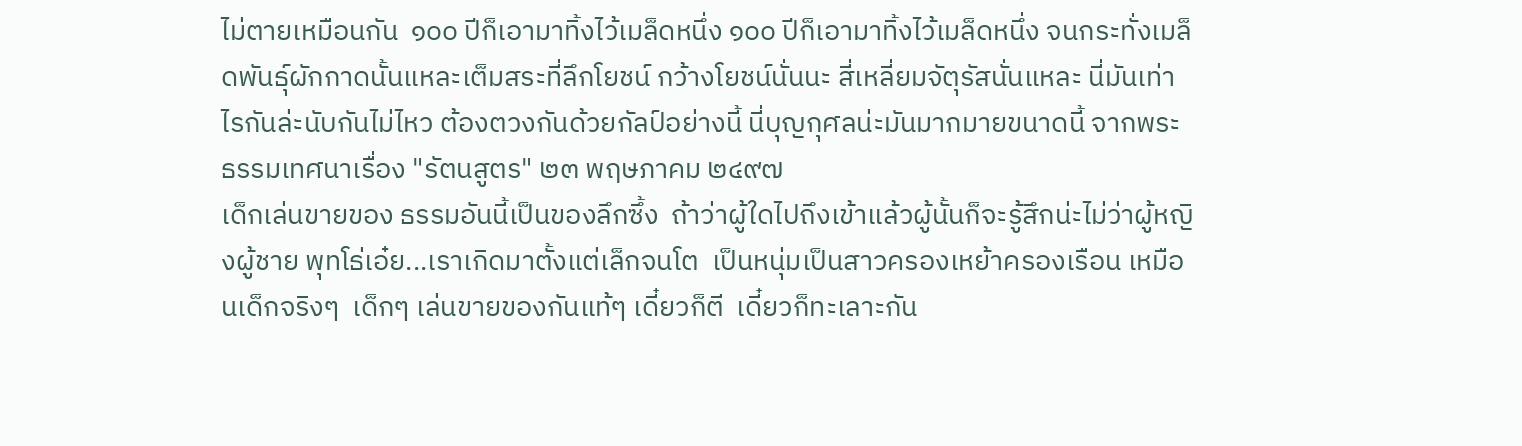ไม่ตายเหมือนกัน  ๑๐๐ ปีก็เอามาทิ้งไว้เมล็ดหนึ่ง ๑๐๐ ปีก็เอามาทิ้งไว้เมล็ดหนึ่ง จนกระทั่งเมล็ดพันธุ์ผักกาดนั้นแหละเต็มสระที่ลึกโยชน์ กว้างโยชน์นั่นนะ สี่เหลี่ยมจัตุรัสนั่นแหละ นี่มันเท่าไรกันล่ะนับกันไม่ไหว ต้องตวงกันด้วยกัลป์อย่างนี้ นี่บุญกุศลน่ะมันมากมายขนาดนี้ จากพระธรรมเทศนาเรื่อง "รัตนสูตร" ๒๓ พฤษภาคม ๒๔๙๗
เด็กเล่นขายของ ธรรมอันนี้เป็นของลึกซึ้ง  ถ้าว่าผู้ใดไปถึงเข้าแล้วผู้นั้นก็จะรู้สึกน่ะไม่ว่าผู้หญิงผู้ชาย พุทโธ่เอ๋ย...เราเกิดมาตั้งแต่เล็กจนโต  เป็นหนุ่มเป็นสาวครองเหย้าครองเรือน เหมือนเด็กจริงๆ  เด็กๆ เล่นขายของกันแท้ๆ เดี๋ยวก็ตี  เดี๋ยวก็ทะเลาะกัน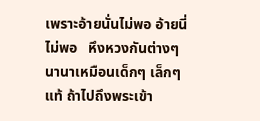เพราะอ้ายนั่นไม่พอ อ้ายนี่ไม่พอ   หึงหวงกันต่างๆ นานาเหมือนเด็กๆ เล็กๆ แท้ ถ้าไปถึงพระเข้า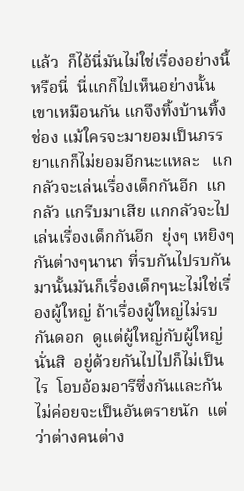แล้ว  ก็ไอ้นี่มันไม่ใช่เรื่องอย่างนี้หรือนี่  นี่แกก็ไปเห็นอย่างนั้นเขาเหมือนกัน แกจึงทิ้งบ้านทิ้งช่อง แม้ใครจะมายอมเป็นภรรยาแกก็ไม่ยอมอีกนะแหละ   แกกลัวจะเล่นเรื่องเด็กกันอีก  แกกลัว แกรีบมาเสีย แกกลัวจะไปเล่นเรื่องเด็กกันอีก  ยุ่งๆ เหยิงๆ กันต่างๆนานา ที่รบกันไปรบกันมานั้นมันก็เรื่องเด็กๆนะไม่ใช่เรื่องผู้ใหญ่ ถ้าเรื่องผู้ใหญ่ไม่รบกันดอก  ดูแต่ผู้ใหญ่กับผู้ใหญ่นั่นสิ  อยู่ด้วยกันไปไปก็ไม่เป็นไร  โอบอ้อมอารีซึ่งกันและกัน ไม่ค่อยจะเป็นอันตรายนัก  แต่ว่าต่างคนต่าง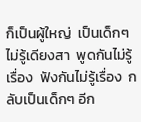ก็เป็นผู้ใหญ่  เป็นเด็กๆไม่รู้เดียงสา  พูดกันไม่รู้เรื่อง  ฟังกันไม่รู้เรื่อง  กลับเป็นเด็กๆ อีก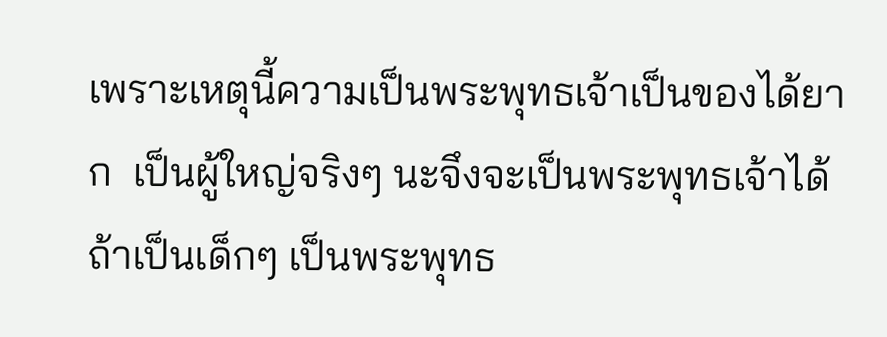เพราะเหตุนี้ความเป็นพระพุทธเจ้าเป็นของได้ยาก  เป็นผู้ใหญ่จริงๆ นะจึงจะเป็นพระพุทธเจ้าได้ ถ้าเป็นเด็กๆ เป็นพระพุทธ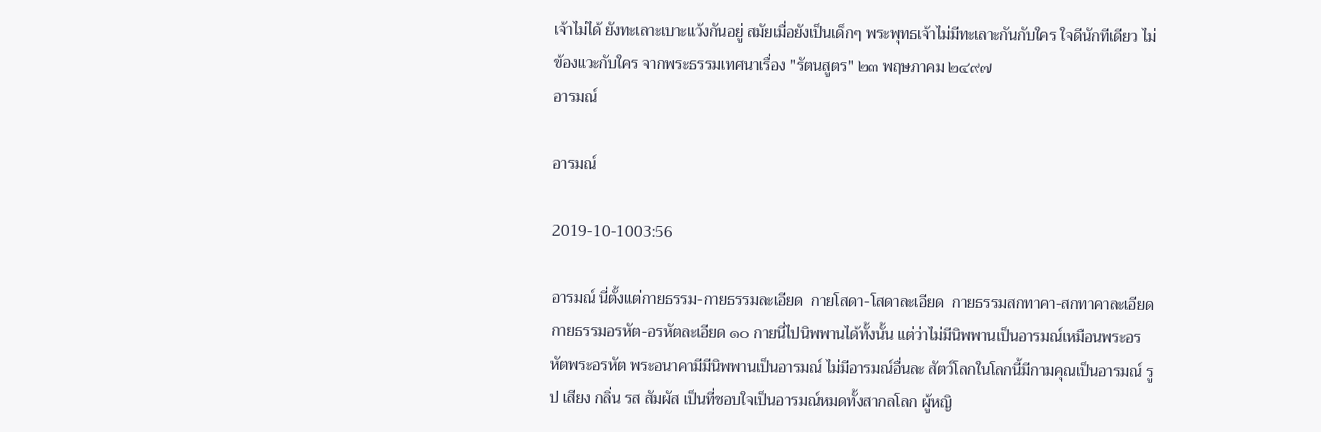เจ้าไม่ได้ ยังทะเลาะเบาะแว้งกันอยู่ สมัยเมื่อยังเป็นเด็กๆ พระพุทธเจ้าไม่มีทะเลาะกันกับใคร ใจดีนักทีเดียว ไม่ข้องแวะกับใคร จากพระธรรมเทศนาเรื่อง "รัตนสูตร" ๒๓ พฤษภาคม ๒๔๙๗
อารมณ์

อารมณ์

2019-10-1003:56

อารมณ์ นี่ตั้งแต่กายธรรม-กายธรรมละเอียด  กายโสดา-โสดาละเอียด  กายธรรมสกทาคา-สกทาคาละเอียด  กายธรรมอรหัต-อรหัตละเอียด ๑๐ กายนี่ไปนิพพานได้ทั้งนั้น แต่ว่าไม่มีนิพพานเป็นอารมณ์เหมือนพระอรหัตพระอรหัต พระอนาคามีมีนิพพานเป็นอารมณ์ ไม่มีอารมณ์อื่นละ สัตว์โลกในโลกนี้มีกามคุณเป็นอารมณ์ รูป เสียง กลิ่น รส สัมผัส เป็นที่ชอบใจเป็นอารมณ์หมดทั้งสากลโลก ผู้หญิ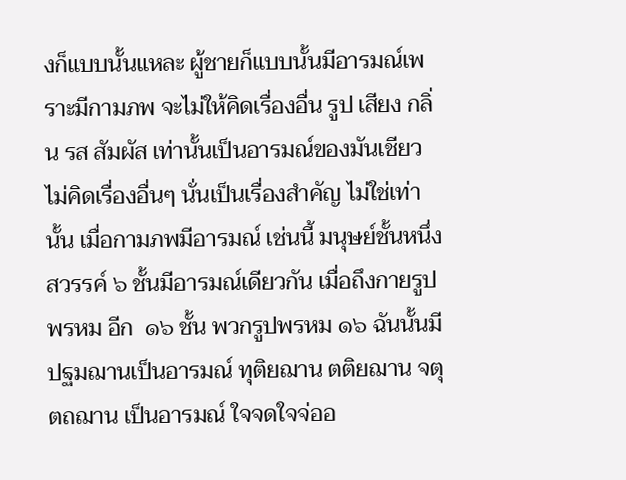งก็แบบนั้นแหละ ผู้ชายก็แบบนั้นมีอารมณ์เพราะมีกามภพ จะไม่ให้คิดเรื่องอื่น รูป เสียง กลิ่น รส สัมผัส เท่านั้นเป็นอารมณ์ของมันเชียว ไม่คิดเรื่องอื่นๆ นั่นเป็นเรื่องสำคัญ ไม่ใช่เท่านั้น เมื่อกามภพมีอารมณ์ เช่นนี้ มนุษย์ชั้นหนึ่ง  สวรรค์ ๖ ชั้นมีอารมณ์เดียวกัน เมื่อถึงกายรูปพรหม อีก  ๑๖ ชั้น พวกรูปพรหม ๑๖ ฉันนั้นมี   ปฐมฌานเป็นอารมณ์ ทุติยฌาน ตติยฌาน จตุตถฌาน เป็นอารมณ์ ใจจดใจจ่ออ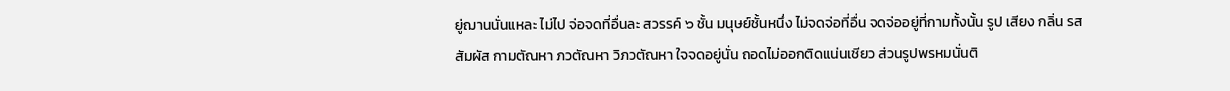ยู่ฌานนั่นแหละ ไม่ไป จ่อจดที่อื่นละ สวรรค์ ๖ ชั้น มนุษย์ชั้นหนึ่ง ไม่จดจ่อที่อื่น จดจ่ออยู่ที่กามทั้งนั้น รูป เสียง กลิ่น รส สัมผัส กามตัณหา ภวตัณหา วิภวตัณหา ใจจดอยู่นั่น ถอดไม่ออกติดแน่นเชียว ส่วนรูปพรหมนั่นติ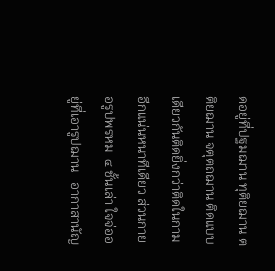ดอยู่ที่ปฐมฌาน ทุติยฌาน ตติยฌาน จตุตถฌาน ติดแบบเดียวกันติดยิ่งกว่าติดในกามอีกแน่นหนาทีเดียว ส่วนกายอรูปพรหม  ๔ ชั้นเล่า ใจจ่ออยู่ที่เอารูปฌาน   อากาสานัญ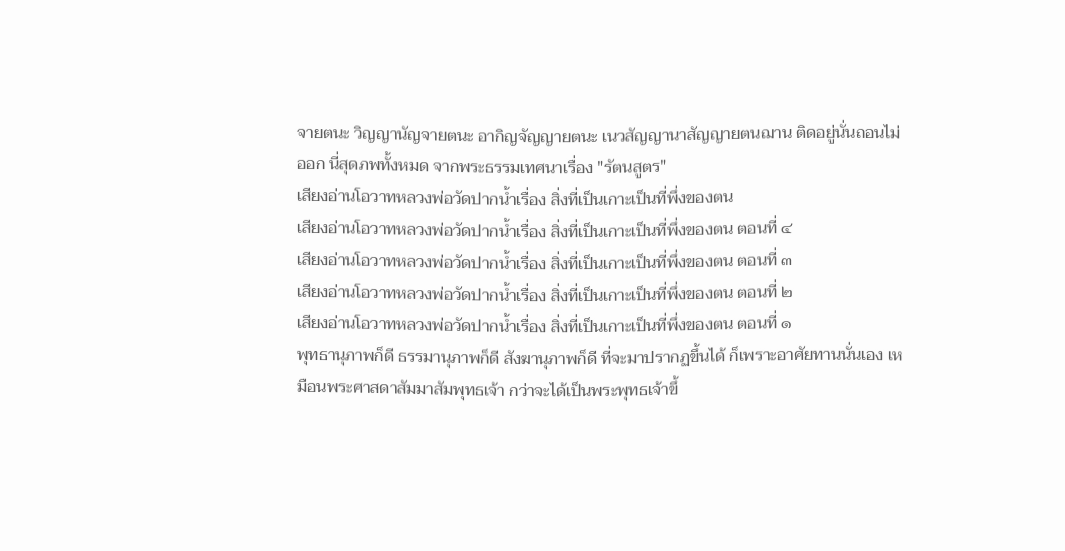จายตนะ วิญญานัญจายตนะ อากิญจัญญายตนะ เนวสัญญานาสัญญายตนฌาน ติดอยู่นั่นถอนไม่ออก นี่สุดภพทั้งหมด จากพระธรรมเทศนาเรื่อง "รัตนสูตร"
เสียงอ่านโอวาทหลวงพ่อวัดปากน้ำเรื่อง สิ่งที่เป็นเกาะเป็นที่พึ่งของตน
เสียงอ่านโอวาทหลวงพ่อวัดปากน้ำเรื่อง สิ่งที่เป็นเกาะเป็นที่พึ่งของตน ตอนที่ ๔
เสียงอ่านโอวาทหลวงพ่อวัดปากน้ำเรื่อง สิ่งที่เป็นเกาะเป็นที่พึ่งของตน ตอนที่ ๓
เสียงอ่านโอวาทหลวงพ่อวัดปากน้ำเรื่อง สิ่งที่เป็นเกาะเป็นที่พึ่งของตน ตอนที่ ๒
เสียงอ่านโอวาทหลวงพ่อวัดปากน้ำเรื่อง สิ่งที่เป็นเกาะเป็นที่พึ่งของตน ตอนที่ ๑
พุทธานุภาพก็ดี ธรรมานุภาพก็ดี สังฆานุภาพก็ดี ที่จะมาปรากฏขึ้นได้ ก็เพราะอาศัยทานนั่นเอง เหมือนพระศาสดาสัมมาสัมพุทธเจ้า กว่าจะได้เป็นพระพุทธเจ้าขึ้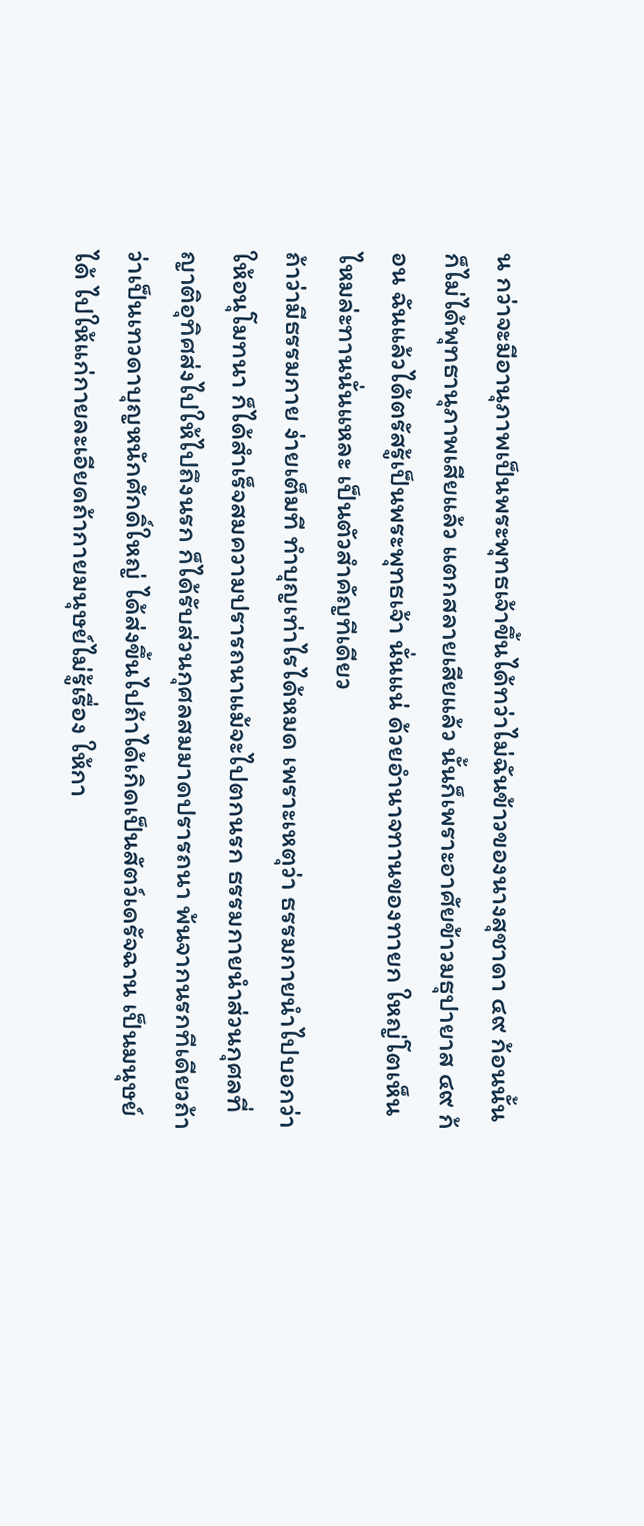น กว่าจะมีอานุภาพเป็นพระพุทธเจ้าขึ้นได้ทว่าไม่ฉันข้าวของนางสุชาดา ๔๙ ก้อนนั้น ก็ไม่ได้พุทธานุภาพเสียแล้ว แตกสลายเสียแล้ว นั้นก็เพราะอาศัยข้าวมธุปายาส ๔๙ ก้อน ฉันแล้วได้ตรัสรู้เป็นพระพุทธเจ้า นั่นแน่ ด้วยอำนาจทานของทายก ใหญ่โตเห็นไหมล่ะทานนั่นแหละ เป็นตัวสำคัญทีเดียว
ถ้าว่ามีธรรมกาย ง่ายเต็มที ทำบุญเท่าไรได้หมด เพราะเหตุว่า ธรรมกายนำไปบอกว่าให้อนุโมทนา ก็ได้สำเร็จสมความปรารถนาแม้จะไปตกนรก ธรรมกายนำส่วนกุศลที่ญาติอุทิศส่งไปให้ไปถึงนรก ก็ได้รับส่วนกุศลสมมาดปรารถนา พ้นจากนรกทีเดียวถ้าว่าเป็นเทวดาบุญหนักศักดิ์ใหญ่ ได้ส่งขึ้นไปถ้าได้เกิดเป็นสัตว์เดรัจฉาน เป็นมนุษย์ได้ ไปให้แก่กายละเอียดถ้ากายมนุษย์ไม่รู้เรื่อง ให้กา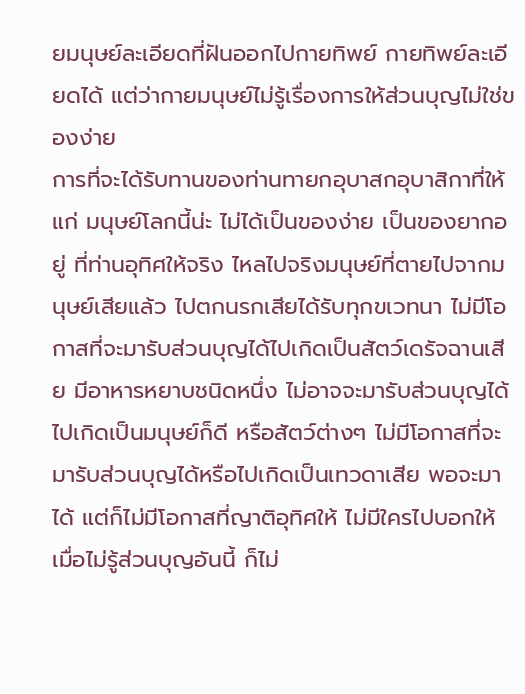ยมนุษย์ละเอียดที่ฝันออกไปกายทิพย์ กายทิพย์ละเอียดได้ แต่ว่ากายมนุษย์ไม่รู้เรื่องการให้ส่วนบุญไม่ใช่ของง่าย
การที่จะได้รับทานของท่านทายกอุบาสกอุบาสิกาที่ให้แก่ มนุษย์โลกนี้น่ะ ไม่ได้เป็นของง่าย เป็นของยากอยู่ ที่ท่านอุทิศให้จริง ไหลไปจริงมนุษย์ที่ตายไปจากมนุษย์เสียแล้ว ไปตกนรกเสียได้รับทุกขเวทนา ไม่มีโอกาสที่จะมารับส่วนบุญได้ไปเกิดเป็นสัตว์เดรัจฉานเสีย มีอาหารหยาบชนิดหนึ่ง ไม่อาจจะมารับส่วนบุญได้ไปเกิดเป็นมนุษย์ก็ดี หรือสัตว์ต่างๆ ไม่มีโอกาสที่จะมารับส่วนบุญได้หรือไปเกิดเป็นเทวดาเสีย พอจะมาได้ แต่ก็ไม่มีโอกาสที่ญาติอุทิศให้ ไม่มีใครไปบอกให้ เมื่อไม่รู้ส่วนบุญอันนี้ ก็ไม่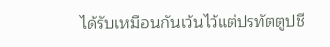ได้รับเหมือนกันเว้นไว้แต่ปรทัตตูปชี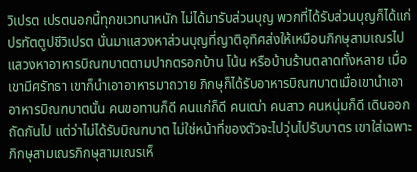วิเปรต เปรตนอกนี้ทุกขเวทนาหนัก ไม่ได้มารับส่วนบุญ พวกที่ได้รับส่วนบุญก็ได้แก่ ปรทัตตูปชีวิเปรต นั่นมาแสวงหาส่วนบุญที่ญาติอุทิศส่งให้เหมือนภิกษุสามเณรไปแสวงหาอาหารบิณฑบาตตามปากตรอกบ้าน โน้น หรือบ้านร้านตลาดทั้งหลาย เมื่อเขามีศรัทธา เขาก็นำเอาอาหารมาถวาย ภิกษุก็ได้รับอาหารบิณฑบาตเมื่อเขานำเอาอาหารบิณฑบาตนั้น คนขอทานก็ดี คนแก่ก็ดี คนเฒ่า คนสาว คนหนุ่มก็ดี เดินออกถัดกันไป แต่ว่าไม่ได้รับบิณฑบาต ไม่ใช่หน้าที่ของตัวจะไปวุ่นไปรับบาตร เขาใส่เฉพาะภิกษุสามเณรภิกษุสามเณรเห็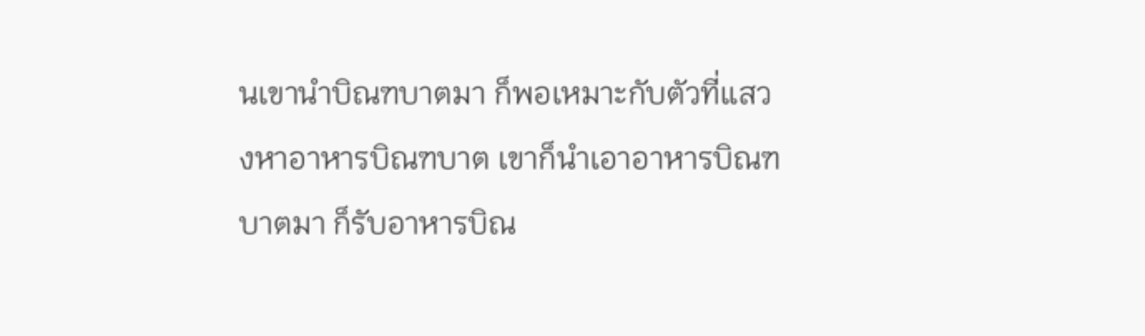นเขานำบิณฑบาตมา ก็พอเหมาะกับตัวที่แสวงหาอาหารบิณฑบาต เขาก็นำเอาอาหารบิณฑบาตมา ก็รับอาหารบิณ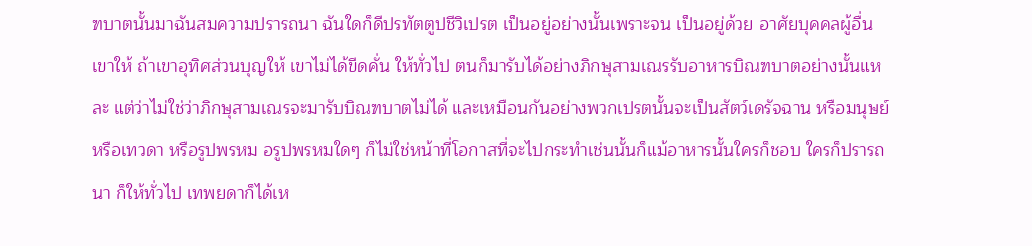ฑบาตนั้นมาฉันสมความปรารถนา ฉันใดก็ดีปรทัตตูปชีวิเปรต เป็นอยู่อย่างนั้นเพราะจน เป็นอยู่ด้วย อาศัยบุคคลผู้อื่นเขาให้ ถ้าเขาอุทิศส่วนบุญให้ เขาไม่ได้ขีดคั่น ให้ทั่วไป ตนก็มารับได้อย่างภิกษุสามเณรรับอาหารบิณฑบาตอย่างนั้นแหละ แต่ว่าไม่ใช่ว่าภิกษุสามเณรจะมารับบิณฑบาตไม่ได้ และเหมือนกันอย่างพวกเปรตนั้นจะเป็นสัตว์เดรัจฉาน หรือมนุษย์ หรือเทวดา หรือรูปพรหม อรูปพรหมใดๆ ก็ไม่ใช่หน้าที่โอกาสที่จะไปกระทำเช่นนั้นก็แม้อาหารนั้นใครก็ชอบ ใครก็ปรารถนา ก็ให้ทั่วไป เทพยดาก็ได้เห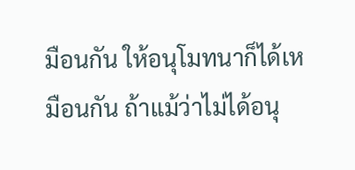มือนกัน ให้อนุโมทนาก็ได้เหมือนกัน ถ้าแม้ว่าไม่ได้อนุ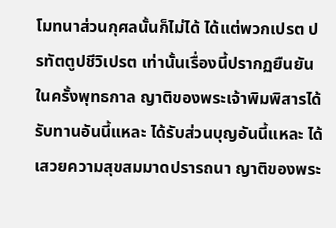โมทนาส่วนกุศลนั้นก็ไม่ได้ ได้แต่พวกเปรต ปรทัตตูปชีวิเปรต เท่านั้นเรื่องนี้ปรากฏยืนยันในครั้งพุทธกาล ญาติของพระเจ้าพิมพิสารได้รับทานอันนี้แหละ ได้รับส่วนบุญอันนี้แหละ ได้เสวยความสุขสมมาดปรารถนา ญาติของพระ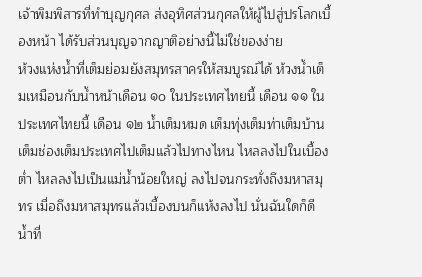เจ้าพิมพิสารที่ทำบุญกุศล ส่งอุทิศส่วนกุศลให้ผู้ไปสู่ปรโลกเบื้องหน้า ได้รับส่วนบุญจากญาติอย่างนี้ไม่ใช่ของง่าย
ห้วงแห่งน้ำที่เต็มย่อมยังสมุทรสาครให้สมบูรณ์ได้ ห้วงน้ำเต็มเหมือนกับน้ำหน้าเดือน ๑๐ ในประเทศไทยนี้ เดือน ๑๑ ในประเทศไทยนี้ เดือน ๑๒ น้ำเต็มหมด เต็มทุ่งเต็มท่าเต็มบ้านเต็มช่องเต็มประเทศไปเต็มแล้วไปทางไหน ไหลลงไปในเบื้องต่ำ ไหลลงไปเป็นแม่น้ำน้อยใหญ่ ลงไปจนกระทั่งถึงมหาสมุทร เมื่อถึงมหาสมุทรแล้วเบื้องบนก็แห้งลงไป นั่นฉันใดก็ดี น้ำที่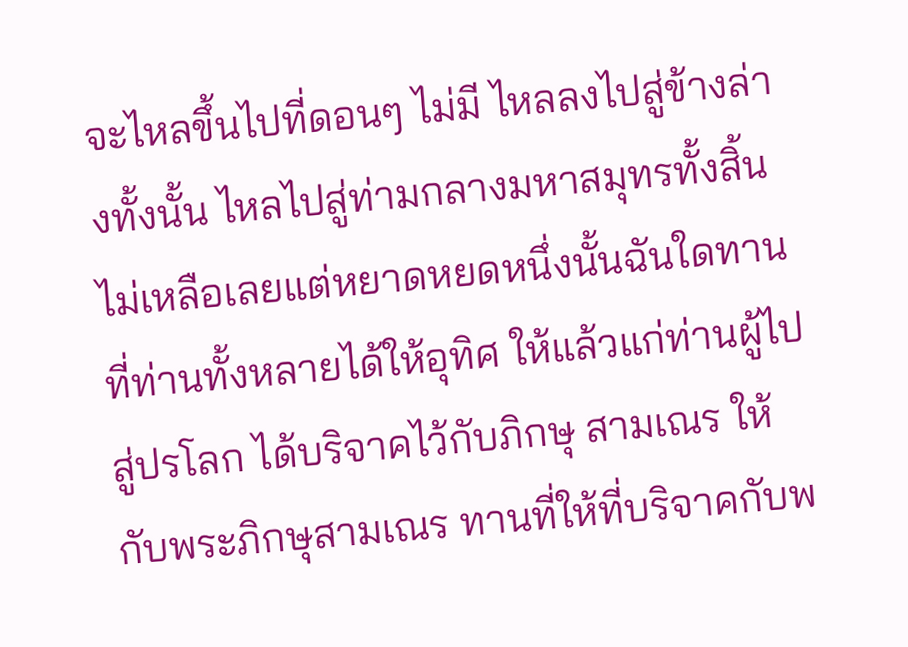จะไหลขึ้นไปที่ดอนๆ ไม่มี ไหลลงไปสู่ข้างล่างทั้งนั้น ไหลไปสู่ท่ามกลางมหาสมุทรทั้งสิ้น ไม่เหลือเลยแต่หยาดหยดหนึ่งนั้นฉันใดทานที่ท่านทั้งหลายได้ให้อุทิศ ให้แล้วแก่ท่านผู้ไปสู่ปรโลก ได้บริจาคไว้กับภิกษุ สามเณร ให้กับพระภิกษุสามเณร ทานที่ให้ที่บริจาคกับพ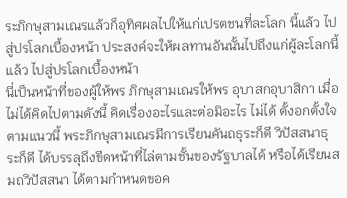ระภิกษุสามเณรแล้วก็อุทิศผลไปให้แก่เปรตชนที่ละโลก นี้แล้ว ไปสู่ปรโลกเบื้องหน้า ประสงค์จะให้ผลทานอันนั้นไปถึงแก่ผู้ละโลกนี้แล้ว ไปสู่ปรโลกเบื้องหน้า
นี่เป็นหน้าที่ของผู้ให้พร ภิกษุสามเณรให้พร อุบาสกอุบาสิกา เมื่อไม่ได้คิดไปตามดังนี้ คิดเรื่องอะไรและต่อมิอะไร ไม่ได้ ตั้งอกตั้งใจตามแนวนี้ พระภิกษุสามเณรมีการเรียนคันถธุระก็ดี วิปัสสนาธุระก็ดี ได้บรรลุถึงขีดหน้าที่ไล่ตามชั้นของรัฐบาลได้ หรือได้เรียนสมถวิปัสสนา ได้ตามกำหนดขอค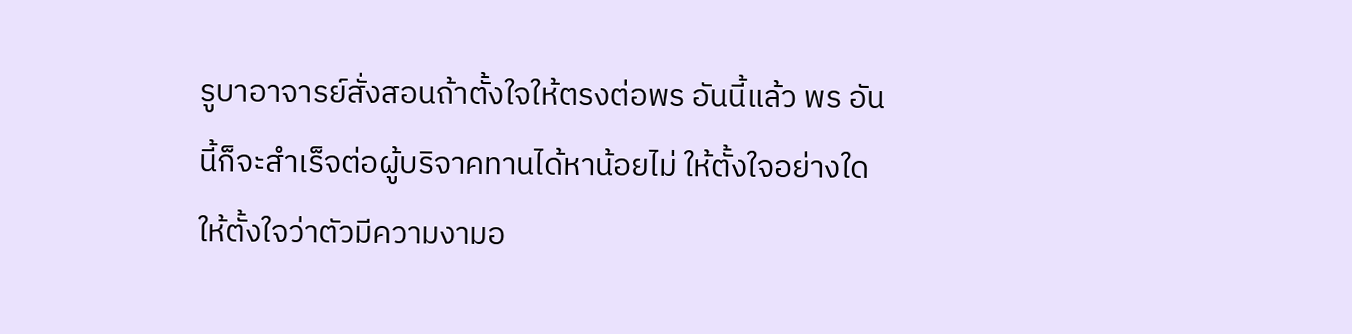รูบาอาจารย์สั่งสอนถ้าตั้งใจให้ตรงต่อพร อันนี้แล้ว พร อันนี้ก็จะสำเร็จต่อผู้บริจาคทานได้หาน้อยไม่ ให้ตั้งใจอย่างใด ให้ตั้งใจว่าตัวมีความงามอ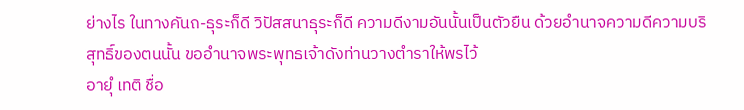ย่างไร ในทางคันถ-ธุระก็ดี วิปัสสนาธุระก็ดี ความดีงามอันนั้นเป็นตัวยืน ด้วยอำนาจความดีความบริสุทธิ์ของตนนั้น ขออำนาจพระพุทธเจ้าดังท่านวางตำราให้พรไว้
อายุํ เทติ ชื่อ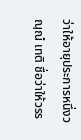ว่าให้อายุประการหนึ่งวณฺณํ เทติ ชื่อว่าให้วรร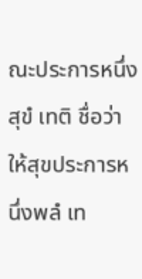ณะประการหนึ่งสุขํ เทติ ชื่อว่าให้สุขประการหนึ่งพลํ เท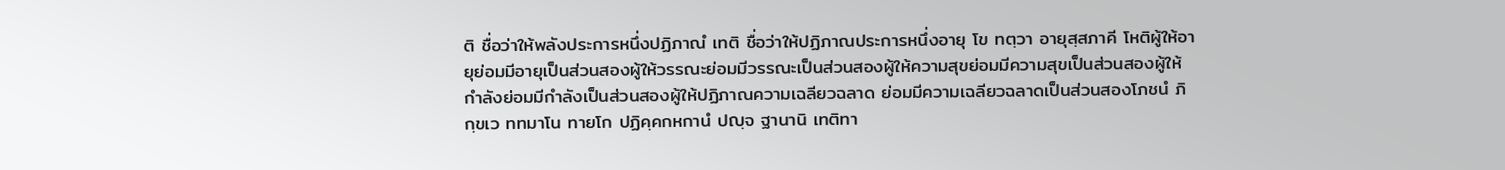ติ ชื่อว่าให้พลังประการหนึ่งปฏิภาณํ เทติ ชื่อว่าให้ปฏิภาณประการหนึ่งอายุ โข ทตฺวา อายุสฺสภาคี โหติผู้ให้อายุย่อมมีอายุเป็นส่วนสองผู้ให้วรรณะย่อมมีวรรณะเป็นส่วนสองผู้ให้ความสุขย่อมมีความสุขเป็นส่วนสองผู้ให้กำลังย่อมมีกำลังเป็นส่วนสองผู้ให้ปฏิภาณความเฉลียวฉลาด ย่อมมีความเฉลียวฉลาดเป็นส่วนสองโภชนํ ภิกฺขเว ททมาโน ทายโก ปฏิคฺคกหกานํ ปญฺจ ฐานานิ เทติทา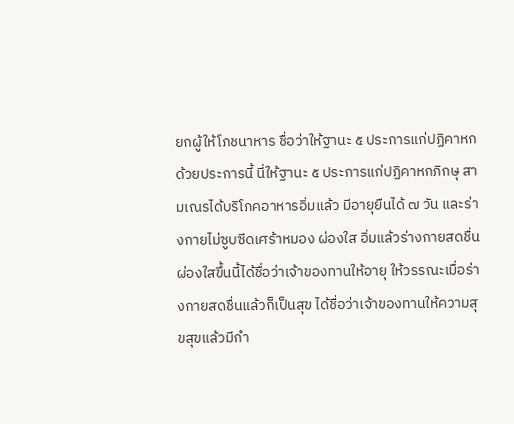ยกผู้ให้โภชนาหาร ชื่อว่าให้ฐานะ ๕ ประการแก่ปฏิคาหกด้วยประการนี้ นี่ให้ฐานะ ๕ ประการแก่ปฏิคาหกภิกษุ สามเณรได้บริโภคอาหารอิ่มแล้ว มีอายุยืนได้ ๗ วัน และร่างกายไม่ซูบซีดเศร้าหมอง ผ่องใส อิ่มแล้วร่างกายสดชื่นผ่องใสขึ้นนี้ได้ชื่อว่าเจ้าของทานให้อายุ ให้วรรณะเมื่อร่างกายสดชื่นแล้วก็เป็นสุข ได้ชื่อว่าเจ้าของทานให้ความสุขสุขแล้วมีกำ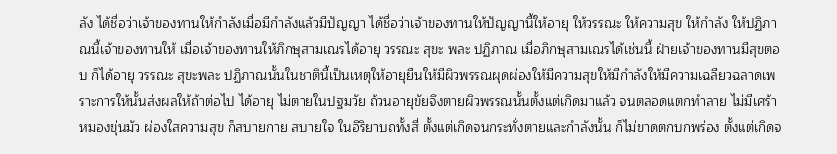ลัง ได้ชื่อว่าเจ้าของทานให้กำลังเมื่อมีกำลังแล้วมีปัญญา ได้ชื่อว่าเจ้าของทานให้ปัญญานี้ให้อายุ ให้วรรณะ ให้ความสุข ให้กำลัง ให้ปฏิภาณนี้เจ้าของทานให้ เมื่อเจ้าของทานให้ภิกษุสามเณรได้อายุ วรรณะ สุขะ พละ ปฏิภาณ เมื่อภิกษุสามเณรได้เช่นนี้ ฝ่ายเจ้าของทานมีสุขตอบ ก็ได้อายุ วรรณะ สุขะพละ ปฏิภาณนั้นในชาตินี้เป็นเหตุให้อายุยืนให้มีผิวพรรณผุดผ่องให้มีความสุขให้มีกำลังให้มีความเฉลียวฉลาดเพราะการให้นั้นส่งผลให้ถ้าต่อไป ได้อายุ ไม่ตายในปฐมวัย ถ้วนอายุขัยจึงตายผิวพรรณนั้นตั้งแต่เกิดมาแล้ว จนตลอดแตกทำลาย ไม่มีเศร้าหมองขุ่นมัว ผ่องใสความสุข ก็สบายกาย สบายใจ ในอิริยาบถทั้งสี่ ตั้งแต่เกิดจนกระทั่งตายและกำลังนั้น ก็ไม่ขาดตกบกพร่อง ตั้งแต่เกิดจ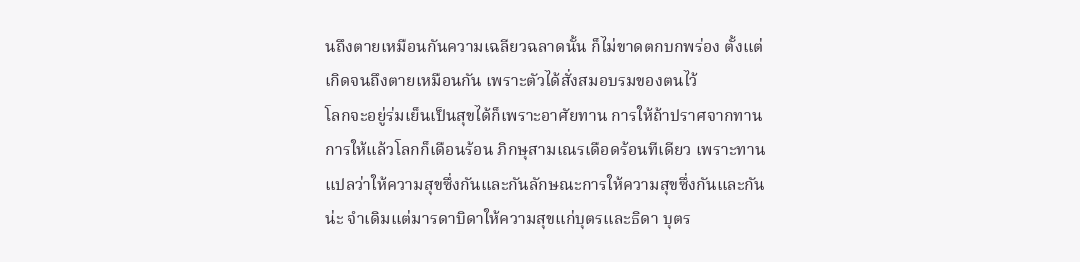นถึงตายเหมือนกันความเฉลียวฉลาดนั้น ก็ไม่ขาดตกบกพร่อง ตั้งแต่เกิดจนถึงตายเหมือนกัน เพราะตัวได้สั่งสมอบรมของตนไว้
โลกจะอยู่ร่มเย็นเป็นสุขได้ก็เพราะอาศัยทาน การให้ถ้าปราศจากทานการให้แล้วโลกก็เดือนร้อน ภิกษุสามเณรเดือดร้อนทีเดียว เพราะทานแปลว่าให้ความสุขซึ่งกันและกันลักษณะการให้ความสุขซึ่งกันและกันน่ะ จำเดิมแต่มารดาบิดาให้ความสุขแก่บุตรและธิดา บุตร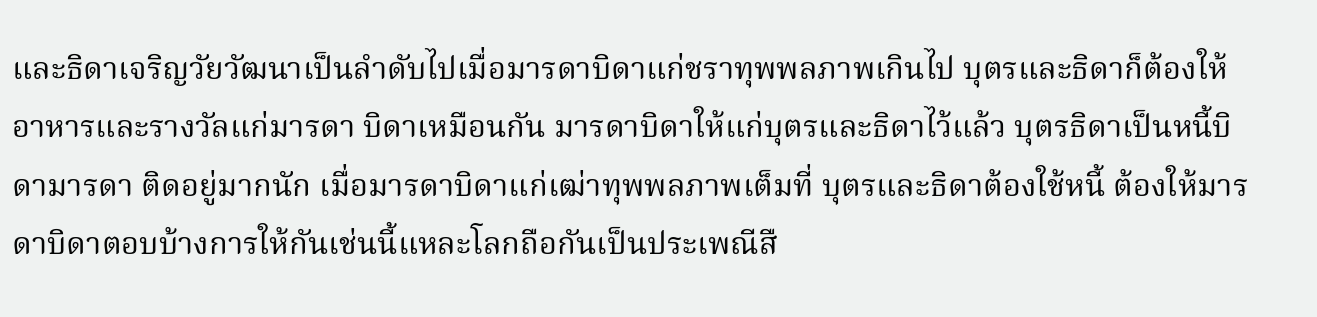และธิดาเจริญวัยวัฒนาเป็นลำดับไปเมื่อมารดาบิดาแก่ชราทุพพลภาพเกินไป บุตรและธิดาก็ต้องให้อาหารและรางวัลแก่มารดา บิดาเหมือนกัน มารดาบิดาให้แก่บุตรและธิดาไว้แล้ว บุตรธิดาเป็นหนี้บิดามารดา ติดอยู่มากนัก เมื่อมารดาบิดาแก่เฒ่าทุพพลภาพเต็มที่ บุตรและธิดาต้องใช้หนี้ ต้องให้มารดาบิดาตอบบ้างการให้กันเช่นนี้แหละโลกถือกันเป็นประเพณีสื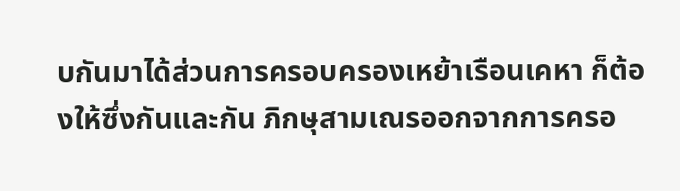บกันมาได้ส่วนการครอบครองเหย้าเรือนเคหา ก็ต้องให้ซึ่งกันและกัน ภิกษุสามเณรออกจากการครอ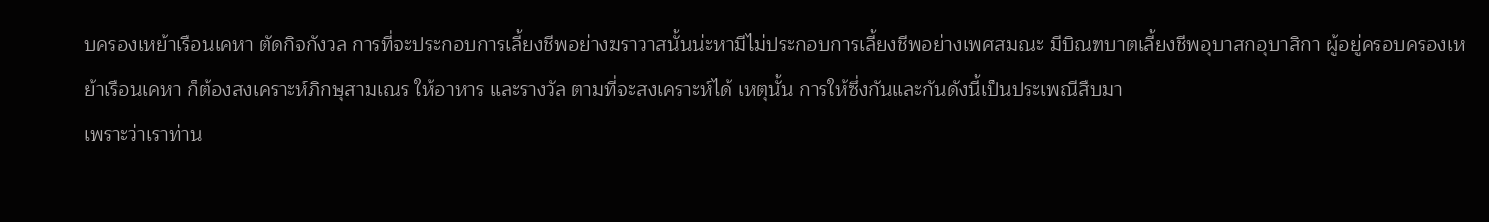บครองเหย้าเรือนเคหา ตัดกิจกังวล การที่จะประกอบการเลี้ยงชีพอย่างฆราวาสนั้นน่ะหามีไม่ประกอบการเลี้ยงชีพอย่างเพศสมณะ มีบิณฑบาตเลี้ยงชีพอุบาสกอุบาสิกา ผู้อยู่ครอบครองเหย้าเรือนเคหา ก็ต้องสงเคราะห์ภิกษุสามเณร ให้อาหาร และรางวัล ตามที่จะสงเคราะห์ได้ เหตุนั้น การให้ซึ่งกันและกันดังนี้เป็นประเพณีสืบมา
เพราะว่าเราท่าน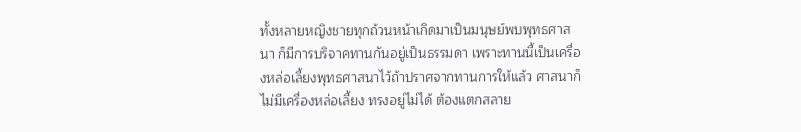ทั้งหลายหญิงชายทุกถ้วนหน้าเกิดมาเป็นมนุษย์พบพุทธศาสนา ก็มีการบริจาคทานกันอยู่เป็นธรรมดา เพราะทานนี้เป็นเครื่องหล่อเลี้ยงพุทธศาสนาไว้ถ้าปราศจากทานการให้แล้ว ศาสนาก็ไม่มีเครื่องหล่อเลี้ยง ทรงอยู่ไม่ได้ ต้องแตกสลาย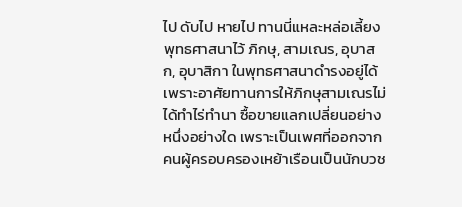ไป ดับไป หายไป ทานนี่แหละหล่อเลี้ยงพุทธศาสนาไว้ ภิกษุ, สามเณร, อุบาสก, อุบาสิกา ในพุทธศาสนาดำรงอยู่ได้เพราะอาศัยทานการให้ภิกษุสามเณรไม่ได้ทำไร่ทำนา ซื้อขายแลกเปลี่ยนอย่างหนึ่งอย่างใด เพราะเป็นเพศที่ออกจากคนผู้ครอบครองเหย้าเรือนเป็นนักบวช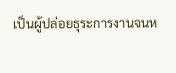เป็นผู้ปล่อยธุระการงานจนห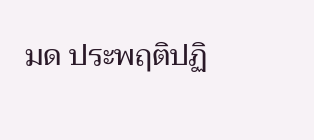มด ประพฤติปฏิ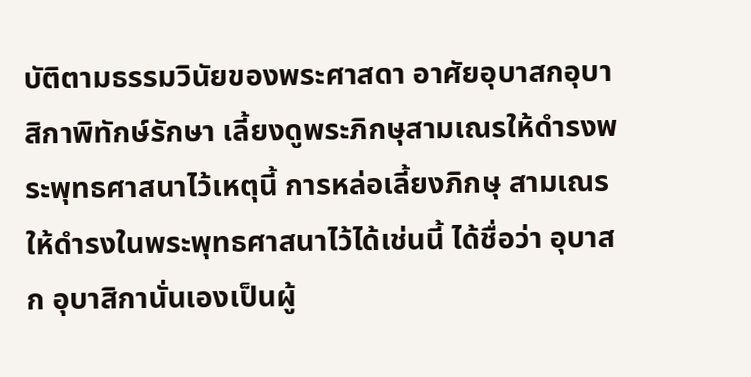บัติตามธรรมวินัยของพระศาสดา อาศัยอุบาสกอุบาสิกาพิทักษ์รักษา เลี้ยงดูพระภิกษุสามเณรให้ดำรงพระพุทธศาสนาไว้เหตุนี้ การหล่อเลี้ยงภิกษุ สามเณรให้ดำรงในพระพุทธศาสนาไว้ได้เช่นนี้ ได้ชื่อว่า อุบาสก อุบาสิกานั่นเองเป็นผู้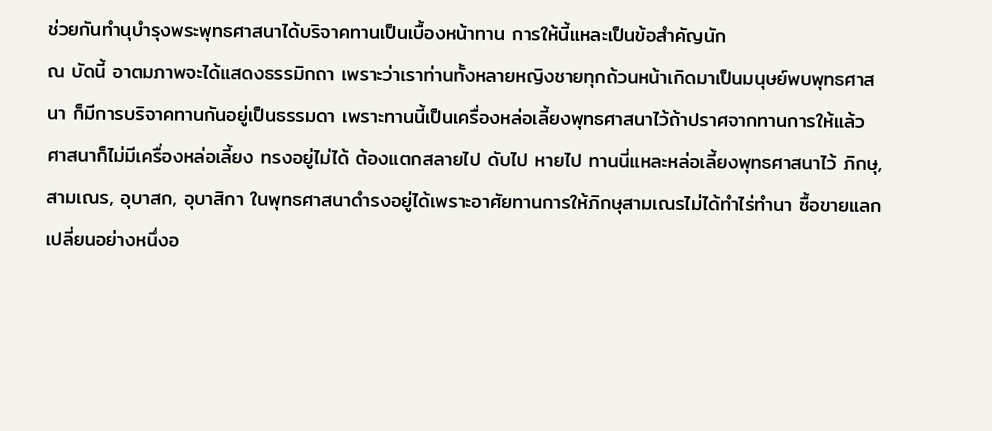ช่วยกันทำนุบำรุงพระพุทธศาสนาได้บริจาคทานเป็นเบื้องหน้าทาน การให้นี้แหละเป็นข้อสำคัญนัก
ณ บัดนี้ อาตมภาพจะได้แสดงธรรมิกถา เพราะว่าเราท่านทั้งหลายหญิงชายทุกถ้วนหน้าเกิดมาเป็นมนุษย์พบพุทธศาสนา ก็มีการบริจาคทานกันอยู่เป็นธรรมดา เพราะทานนี้เป็นเครื่องหล่อเลี้ยงพุทธศาสนาไว้ถ้าปราศจากทานการให้แล้ว ศาสนาก็ไม่มีเครื่องหล่อเลี้ยง ทรงอยู่ไม่ได้ ต้องแตกสลายไป ดับไป หายไป ทานนี่แหละหล่อเลี้ยงพุทธศาสนาไว้ ภิกษุ, สามเณร, อุบาสก, อุบาสิกา ในพุทธศาสนาดำรงอยู่ได้เพราะอาศัยทานการให้ภิกษุสามเณรไม่ได้ทำไร่ทำนา ซื้อขายแลกเปลี่ยนอย่างหนึ่งอ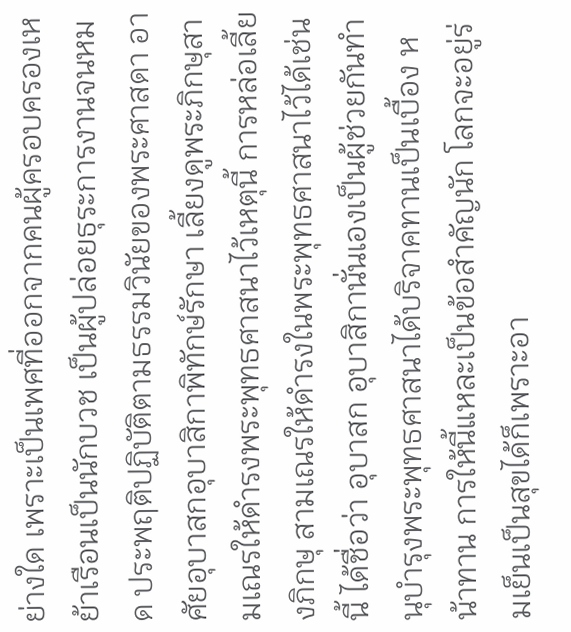ย่างใด เพราะเป็นเพศที่ออกจากคนผู้ครอบครองเหย้าเรือนเป็นนักบวช เป็นผู้ปล่อยธุระการงานจนหมด ประพฤติปฏิบัติตามธรรมวินัยของพระศาสดา อาศัยอุบาสกอุบาสิกาพิทักษ์รักษา เลี้ยงดูพระภิกษุสามเณรให้ดำรงพระพุทธศาสนาไว้เหตุนี้ การหล่อเลี้ยงภิกษุ สามเณรให้ดำรงในพระพุทธศาสนาไว้ได้เช่นนี้ ได้ชื่อว่า อุบาสก อุบาสิกานั่นเองเป็นผู้ช่วยกันทำนุบำรุงพระพุทธศาสนาได้บริจาคทานเป็นเบื้อง หน้าทาน การให้นี้แหละเป็นข้อสำคัญนัก โลกจะอยู่ร่มเย็นเป็นสุขได้ก็เพราะอา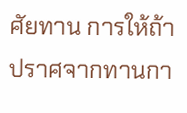ศัยทาน การให้ถ้าปราศจากทานกา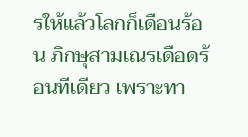รให้แล้วโลกก็เดือนร้อน ภิกษุสามเณรเดือดร้อนทีเดียว เพราะทา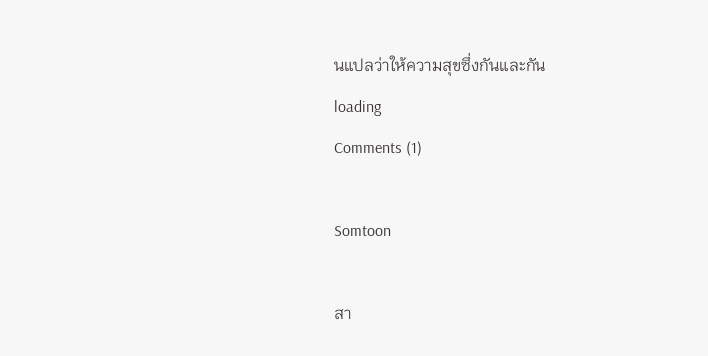นแปลว่าให้ความสุขซึ่งกันและกัน
loading
Comments (1)

Somtoon

สา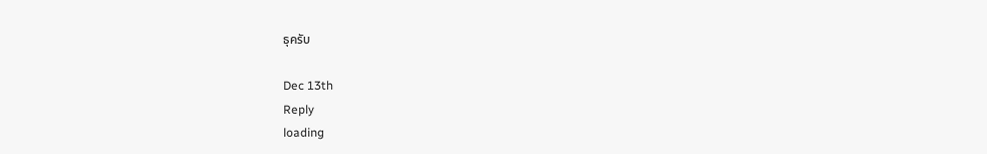ธุครับ

Dec 13th
Reply
loading